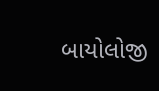બાયોલોજી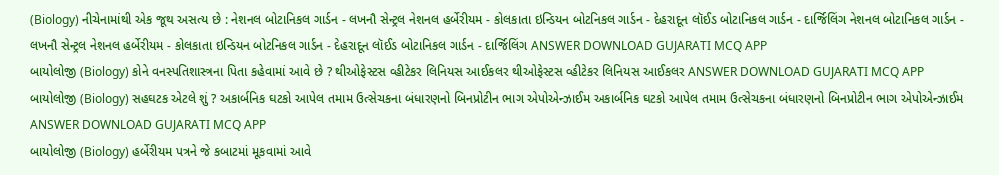(Biology) નીચેનામાંથી એક જૂથ અસત્ય છે : નેશનલ બોટાનિકલ ગાર્ડન - લખનૌ સેન્ટ્રલ નેશનલ હર્બેરીયમ - કોલકાતા ઇન્ડિયન બોટનિકલ ગાર્ડન - દેહરાદૂન લૉઈડ બોટાનિકલ ગાર્ડન - દાર્જિલિંગ નેશનલ બોટાનિકલ ગાર્ડન - લખનૌ સેન્ટ્રલ નેશનલ હર્બેરીયમ - કોલકાતા ઇન્ડિયન બોટનિકલ ગાર્ડન - દેહરાદૂન લૉઈડ બોટાનિકલ ગાર્ડન - દાર્જિલિંગ ANSWER DOWNLOAD GUJARATI MCQ APP
બાયોલોજી (Biology) કોને વનસ્પતિશાસ્ત્રના પિતા કહેવામાં આવે છે ? થીઓફેસ્ટસ વ્હીટેકર લિનિયસ આઈકલર થીઓફેસ્ટસ વ્હીટેકર લિનિયસ આઈકલર ANSWER DOWNLOAD GUJARATI MCQ APP
બાયોલોજી (Biology) સહઘટક એટલે શું ? અકાર્બનિક ઘટકો આપેલ તમામ ઉત્સેચકના બંધારણનો બિનપ્રોટીન ભાગ એપોએન્ઝાઈમ અકાર્બનિક ઘટકો આપેલ તમામ ઉત્સેચકના બંધારણનો બિનપ્રોટીન ભાગ એપોએન્ઝાઈમ ANSWER DOWNLOAD GUJARATI MCQ APP
બાયોલોજી (Biology) હર્બેરીયમ પત્રને જે કબાટમાં મૂકવામાં આવે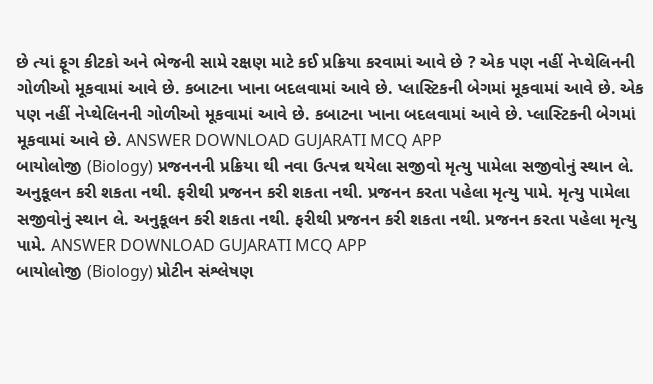છે ત્યાં ફૂગ કીટકો અને ભેજની સામે રક્ષણ માટે કઈ પ્રક્રિયા કરવામાં આવે છે ? એક પણ નહીં નેપ્થેલિનની ગોળીઓ મૂકવામાં આવે છે. કબાટના ખાના બદલવામાં આવે છે. પ્લાસ્ટિકની બેગમાં મૂકવામાં આવે છે. એક પણ નહીં નેપ્થેલિનની ગોળીઓ મૂકવામાં આવે છે. કબાટના ખાના બદલવામાં આવે છે. પ્લાસ્ટિકની બેગમાં મૂકવામાં આવે છે. ANSWER DOWNLOAD GUJARATI MCQ APP
બાયોલોજી (Biology) પ્રજનનની પ્રક્રિયા થી નવા ઉત્પન્ન થયેલા સજીવો મૃત્યુ પામેલા સજીવોનું સ્થાન લે. અનુકૂલન કરી શકતા નથી. ફરીથી પ્રજનન કરી શકતા નથી. પ્રજનન કરતા પહેલા મૃત્યુ પામે. મૃત્યુ પામેલા સજીવોનું સ્થાન લે. અનુકૂલન કરી શકતા નથી. ફરીથી પ્રજનન કરી શકતા નથી. પ્રજનન કરતા પહેલા મૃત્યુ પામે. ANSWER DOWNLOAD GUJARATI MCQ APP
બાયોલોજી (Biology) પ્રોટીન સંશ્લેષણ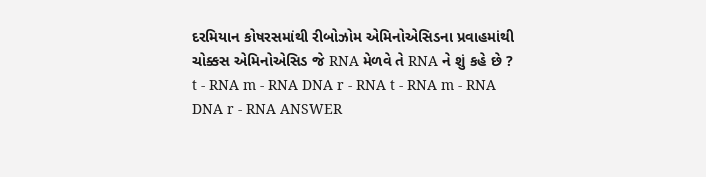દરમિયાન કોષરસમાંથી રીબોઝોમ એમિનોએસિડના પ્રવાહમાંથી ચોક્કસ એમિનોએસિડ જે RNA મેળવે તે RNA ને શું કહે છે ? t - RNA m - RNA DNA r - RNA t - RNA m - RNA DNA r - RNA ANSWER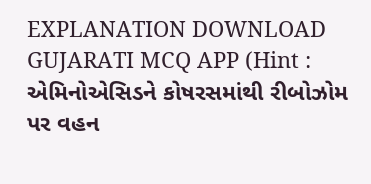EXPLANATION DOWNLOAD GUJARATI MCQ APP (Hint : એમિનોએસિડને કોષરસમાંથી રીબોઝોમ પર વહન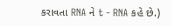કરાવતા RNA ને t - RNA કહે છે.)